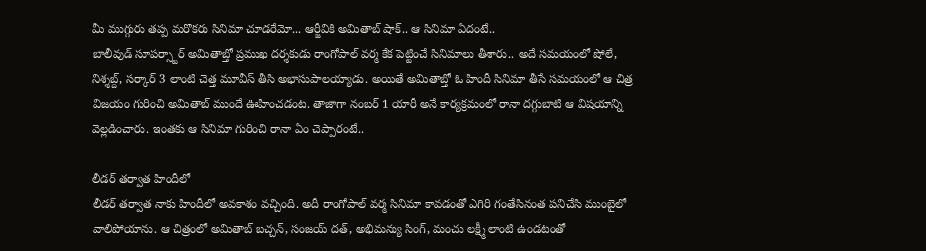మీ ముగ్గురు తప్ప మరొకరు సినిమా చూడరేమో... ఆర్జీవికి అమితాబ్ షాక్.. ఆ సినిమా ఏదంటే..
బాలీవుడ్ సూపర్స్టార్ అమితాబ్తో ప్రముఖ దర్శకుడు రాంగోపాల్ వర్మ కేక పెట్టించే సినిమాలు తీశారు.. అదే సమయంలో షోలే, నిశ్శబ్ద్, సర్కార్ 3 లాంటి చెత్త మూవీస్ తీసి అభాసుపాలయ్యాడు. అయితే అమితాబ్తో ఓ హిందీ సినిమా తీసే సమయంలో ఆ చిత్ర విజయం గురించి అమితాబ్ ముందే ఊహించడంట. తాజాగా నంబర్ 1 యారీ అనే కార్యక్రమంలో రానా దగ్గుబాటి ఆ విషయాన్ని వెల్లడించారు. ఇంతకు ఆ సినిమా గురించి రానా ఏం చెప్పారంటే..

లీడర్ తర్వాత హిందీలో
లీడర్ తర్వాత నాకు హిందీలో అవకాశం వచ్చింది. అదీ రాంగోపాల్ వర్మ సినిమా కావడంతో ఎగిరి గంతేసినంత పనిచేసి ముంబైలో వాలిపోయాను. ఆ చిత్రంలో అమితాబ్ బచ్చన్, సంజయ్ దత్, అభిమన్యు సింగ్, మంచు లక్ష్మీ లాంటి ఉండటంతో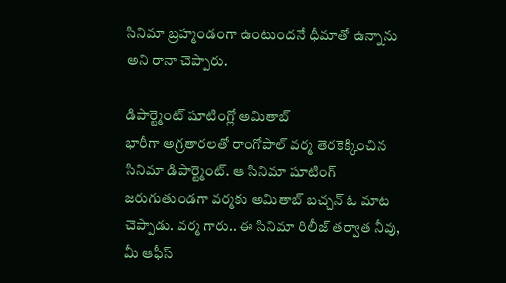సినిమా బ్రహ్మండంగా ఉంటుందనే ధీమాతో ఉన్నాను అని రానా చెప్పారు.

డిపార్ట్మెంట్ షూటింగ్లో అమితాబ్
భారీగా అగ్రతారలతో రాంగోపాల్ వర్మ తెరకెక్కించిన సినిమా డిపార్ట్మెంట్. ఆ సినిమా షూటింగ్ జరుగుతుండగా వర్మకు అమితాబ్ బచ్చన్ ఓ మాట చెప్పాడు. వర్మ గారు.. ఈ సినిమా రిలీజ్ తర్వాత నీవు, మీ ఆఫీస్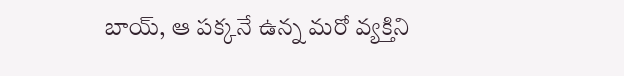బాయ్, ఆ పక్కనే ఉన్న మరో వ్యక్తిని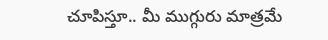చూపిస్తూ.. మీ ముగ్గురు మాత్రమే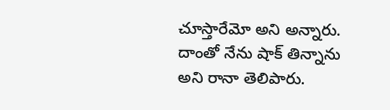చూస్తారేమో అని అన్నారు. దాంతో నేను షాక్ తిన్నాను అని రానా తెలిపారు.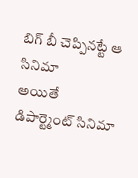బిగ్ బీ చెప్పినట్టే ఆ సినిమా
అయితే డిపార్ట్మెంట్ సినిమా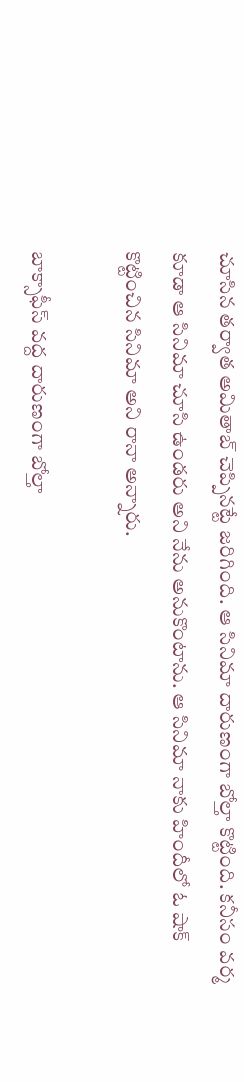చూసిన తర్వాత అమితాబ్ చెప్పినట్టే జరిగింది. ఆ సినిమా దారుణంగా బోల్తా కొట్టింది. కనీసం వర్మ కూడా ఆ సినిమా చూసి ఉండరు అని నేను అనుకొంటాను. ఆ సినిమా నాకు హిందీలో ఓ షాక్ కొట్టించిన సినిమా అని రానా అన్నారు.

బాక్సాఫీస్ వద్ద దారుణంగా బోల్తా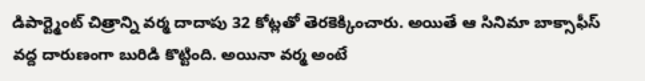డిపార్ట్మెంట్ చిత్రాన్ని వర్మ దాదాపు 32 కోట్లతో తెరకెక్కించారు. అయితే ఆ సినిమా బాక్సాఫీస్ వద్ద దారుణంగా బురిడి కొట్టింది. అయినా వర్మ అంటే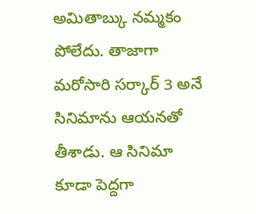అమితాబ్కు నమ్మకం పోలేదు. తాజాగా మరోసారి సర్కార్ 3 అనే సినిమాను ఆయనతో తీశాడు. ఆ సినిమా కూడా పెద్దగా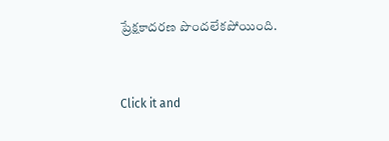ప్రేక్షకాదరణ పొందలేకపోయింది.


Click it and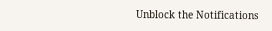Unblock the Notifications